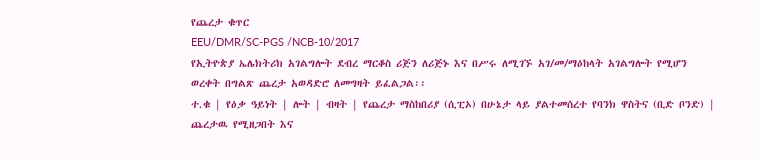የጨረታ ቁጥር
EEU/DMR/SC-PGS /NCB-10/2017
የኢትዮጵያ ኤሌክትሪክ አገልግሎት ደብረ ማርቆስ ሪጅን ለሪጅኑ እና በሥሩ ለሚገኙ አገ/መ/ማዕከላት አገልግሎት የሚሆን ወረቀት በግልጽ ጨረታ አወዳድሮ ለመግዛት ይፈልጋል፡፡
ተ.ቁ | የዕቃ ዓይነት | ሎት | ብዛት | የጨረታ ማስከበሪያ (ሲፒኦ) በሁኔታ ላይ ያልተመሰረተ የባንክ ዋስትና (ቢድ ቦንድ) | ጨረታዉ የሚዘጋበት እና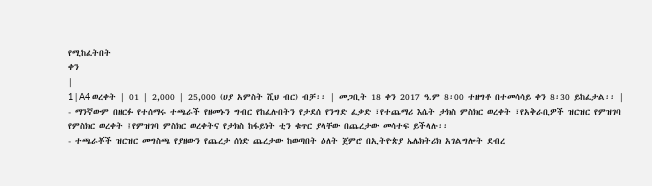የሚከፈትበት
ቀን
|
1 | A4 ወረቀት | 01 | 2,000 | 25,000 (ሀያ አምስት ሺህ ብር) ብቻ፡፡ | መጋቢት 18 ቀን 2017 ዓ.ም 8፡00 ተዘግቶ በተመሳሳይ ቀን 8፡30 ይከፈታል፡፡ |
- ማንኛውም በዘርፉ የተሰማሩ ተጫራች የዘመኑን ግብር የከፈሉበትን የታደሰ የንግድ ፈቃድ ፣የተጨማሪ እሴት ታክስ ምስክር ወረቀት ፣የአቅራቢዎች ዝርዝር የምዝገባ የምስክር ወረቀት ፤የምዝገባ ምስክር ወረቀትና የታክስ ከፋይነት ቲን ቁጥር ያላቸው በጨረታው መሳተፍ ይችላሉ፡፡
- ተጫራቾች ዝርዝር መግስጫ የያዘውን የጨረታ ሰነድ ጨረታው ከወጣበት ዕለት ጀምሮ በኢትዮጵያ ኤሌክትሪክ አገልግሎት ደብረ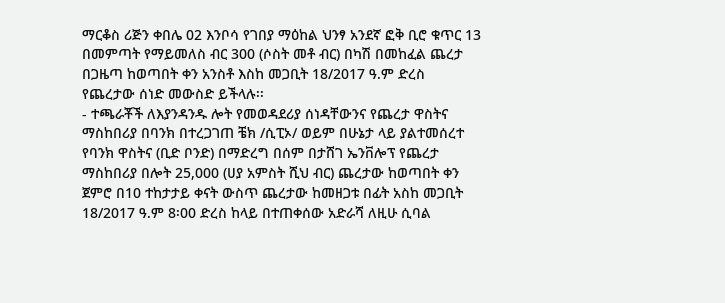ማርቆስ ሪጅን ቀበሌ 02 እንቦሳ የገበያ ማዕከል ህንፃ አንደኛ ፎቅ ቢሮ ቁጥር 13 በመምጣት የማይመለስ ብር 300 (ሶስት መቶ ብር) በካሽ በመከፈል ጨረታ በጋዜጣ ከወጣበት ቀን አንስቶ እስከ መጋቢት 18/2017 ዓ.ም ድረስ የጨረታው ሰነድ መውስድ ይችላሉ፡፡
- ተጫራቾች ለእያንዳንዱ ሎት የመወዳደሪያ ሰነዳቸውንና የጨረታ ዋስትና ማስከበሪያ በባንክ በተረጋገጠ ቼክ /ሲፒኦ/ ወይም በሁኔታ ላይ ያልተመሰረተ የባንክ ዋስትና (ቢድ ቦንድ) በማድረግ በሰም በታሸገ ኤንቨሎፕ የጨረታ ማስከበሪያ በሎት 25,000 (ሀያ አምስት ሺህ ብር) ጨረታው ከወጣበት ቀን ጀምሮ በ10 ተከታታይ ቀናት ውስጥ ጨረታው ከመዘጋቱ በፊት አስከ መጋቢት 18/2017 ዓ.ም 8፡00 ድረስ ከላይ በተጠቀሰው አድራሻ ለዚሁ ሲባል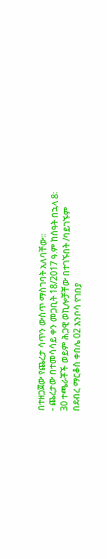በተዘጋጀው የጨረታ ሳጥን ውስጥ ማስገባት አለባቸው፡፡
- ጨረታው በተመሳሳይ ቀን መጋቢት 18/2017 ዓ.ም ከሰዓት በኋላ 8፡30 ተጫራቾች ወይም ሕጋዊ ወኪሎቻቸው በተገኙበት /ባይገኙም በደብረ ማርቆስ ቀበሌ 02 እንቦሳ የገበያ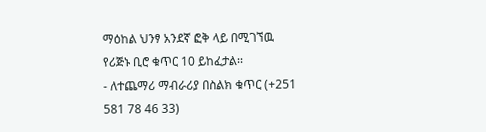ማዕከል ህንፃ አንደኛ ፎቅ ላይ በሚገኘዉ የሪጅኑ ቢሮ ቁጥር 10 ይከፈታል፡፡
- ለተጨማሪ ማብራሪያ በስልክ ቁጥር (+251 581 78 46 33)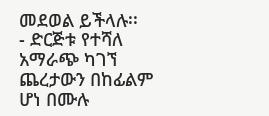መደወል ይችላሉ፡፡
- ድርጅቱ የተሻለ አማራጭ ካገኘ ጨረታውን በከፊልም ሆነ በሙሉ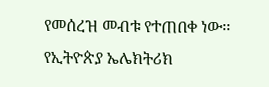የመሰረዝ መብቱ የተጠበቀ ነው፡፡
የኢትዮጵያ ኤሌክትሪክ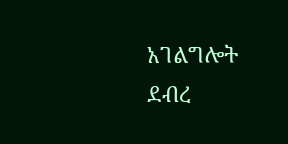አገልግሎት ደብረ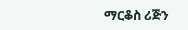ማርቆስ ሪጅን